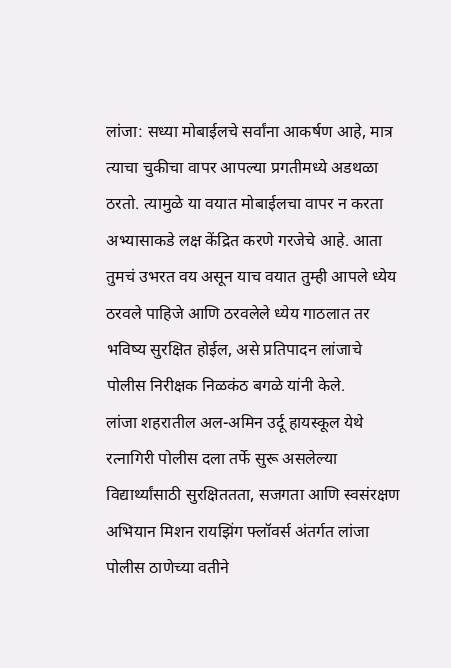लांजा: सध्या मोबाईलचे सर्वांना आकर्षण आहे, मात्र त्याचा चुकीचा वापर आपल्या प्रगतीमध्ये अडथळा ठरतो. त्यामुळे या वयात मोबाईलचा वापर न करता अभ्यासाकडे लक्ष केंद्रित करणे गरजेचे आहे. आता तुमचं उभरत वय असून याच वयात तुम्ही आपले ध्येय ठरवले पाहिजे आणि ठरवलेले ध्येय गाठलात तर भविष्य सुरक्षित होईल, असे प्रतिपादन लांजाचे पोलीस निरीक्षक निळकंठ बगळे यांनी केले.
लांजा शहरातील अल-अमिन उर्दू हायस्कूल येथे रत्नागिरी पोलीस दला तर्फे सुरू असलेल्या विद्यार्थ्यांसाठी सुरक्षिततता, सजगता आणि स्वसंरक्षण अभियान मिशन रायझिंग फ्लॉवर्स अंतर्गत लांजा पोलीस ठाणेच्या वतीने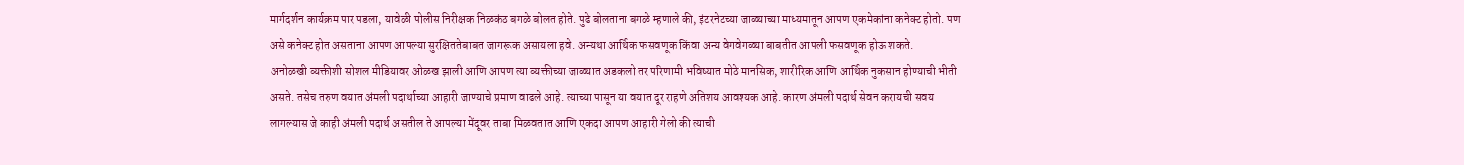मार्गदर्शन कार्यक्रम पार पडला, यावेळी पोलीस निरीक्षक निळकंठ बगळे बोलत होते. पुढे बोलताना बगळे म्हणाले की, इंटरनेटच्या जाळ्याच्या माध्यमातून आपण एकमेकांना कनेक्ट होतो. पण असे कनेक्ट होत असताना आपण आपल्या सुरक्षिततेबाबत जागरूक असायला हवे. अन्यथा आर्थिक फसवणूक किंवा अन्य वेगवेगळ्या बाबतीत आपली फसवणूक होऊ शकते.
अनोळखी व्यक्तीशी सोशल मीडियावर ओळख झाली आणि आपण त्या व्यक्तीच्या जाळ्यात अडकलो तर परिणामी भविष्यात मोठे मानसिक, शारीरिक आणि आर्थिक नुकसान होण्याची भीती असते. तसेच तरुण वयात अंमली पदार्थाच्या आहारी जाण्याचे प्रमाण वाढले आहे. त्याच्या पासून या वयात दूर राहणे अतिशय आवश्यक आहे. कारण अंमली पदार्थ सेवन करायची सवय लागल्यास जे काही अंमली पदार्थ असतील ते आपल्या मेंदूवर ताबा मिळवतात आणि एकदा आपण आहारी गेलो की त्याची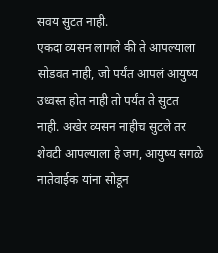सवय सुटत नाही.
एकदा व्यसन लागले की ते आपल्याला सोडवत नाही, जो पर्यंत आपलं आयुष्य उध्वस्त होत नाही तो पर्यंत ते सुटत नाही. अखेर व्यसन नाहीच सुटले तर शेवटी आपल्याला हे जग, आयुष्य सगळे नातेवाईक यांना सोडून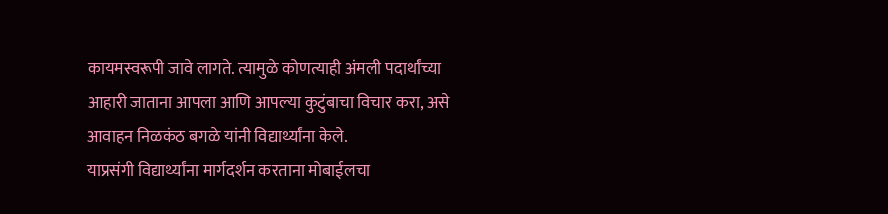कायमस्वरूपी जावे लागते. त्यामुळे कोणत्याही अंमली पदार्थांच्या आहारी जाताना आपला आणि आपल्या कुटुंबाचा विचार करा, असे आवाहन निळकंठ बगळे यांनी विद्यार्थ्यांना केले.
याप्रसंगी विद्यार्थ्यांना मार्गदर्शन करताना मोबाईलचा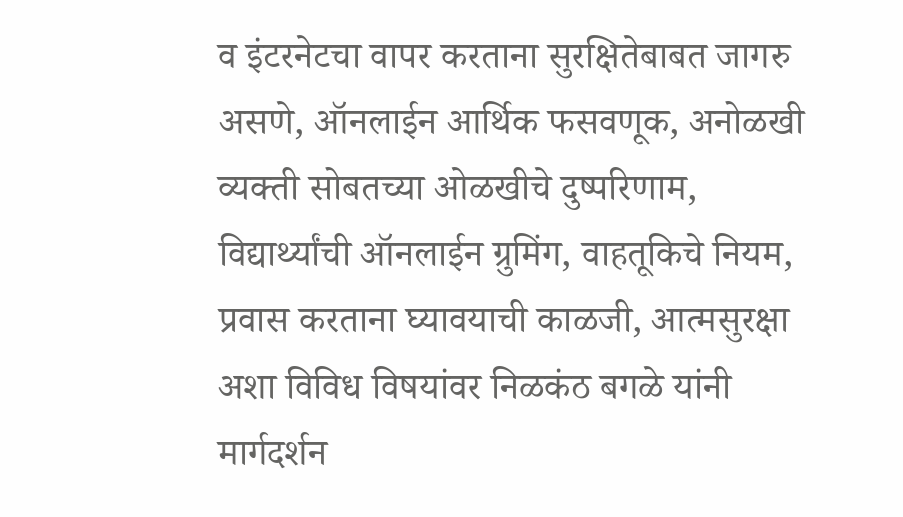व इंटरनेटचा वापर करताना सुरक्षितेबाबत जागरु असणे, ऑनलाईन आर्थिक फसवणूक, अनोळखी व्यक्ती सोबतच्या ओळखीचे दुष्परिणाम, विद्यार्थ्यांची ऑनलाईन ग्रुमिंग, वाहतूकिचे नियम, प्रवास करताना घ्यावयाची काळजी, आत्मसुरक्षा अशा विविध विषयांवर निळकंठ बगळे यांनी मार्गदर्शन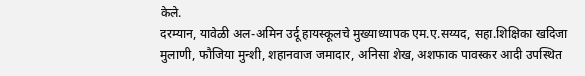केले.
दरम्यान, यावेळी अल-अमिन उर्दू हायस्कूलचे मुख्याध्यापक एम.ए.सय्यद, सहा.शिक्षिका खदिजा मुलाणी, फौजिया मुन्शी, शहानवाज जमादार, अनिसा शेख, अशफाक पावस्कर आदी उपस्थित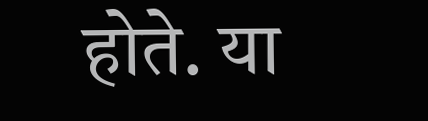होते. या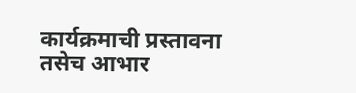कार्यक्रमाची प्रस्तावना तसेच आभार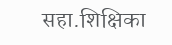सहा.शिक्षिका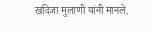खदिजा मुलाणी यांनी मानले.